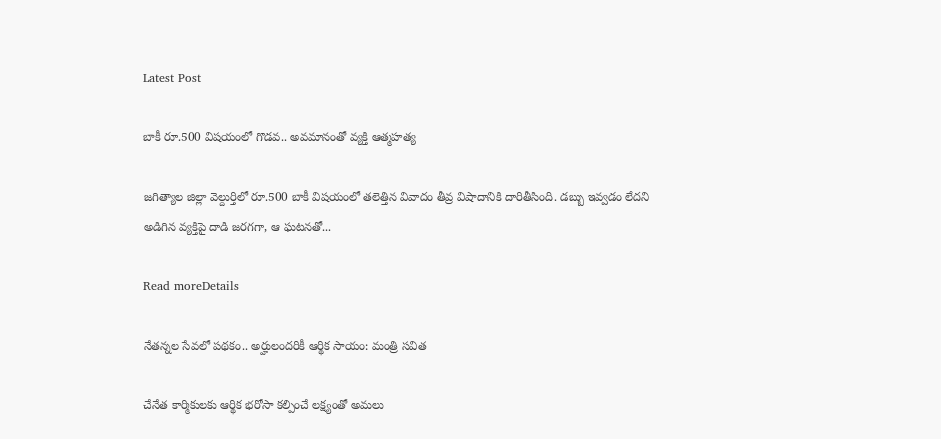Latest Post

బాకీ రూ.500 విషయంలో గొడవ.. అవమానంతో వ్యక్తి ఆత్మహత్య

జగిత్యాల జిల్లా వెల్దుర్తిలో రూ.500 బాకీ విషయంలో తలెత్తిన వివాదం తీవ్ర విషాదానికి దారితీసింది. డబ్బు ఇవ్వడం లేదని అడిగిన వ్యక్తిపై దాడి జరగగా, ఆ ఘటనతో...

Read moreDetails

నేతన్నల సేవలో పథకం.. అర్హులందరికీ ఆర్థిక సాయం: మంత్రి సవిత

చేనేత కార్మికులకు ఆర్థిక భరోసా కల్పించే లక్ష్యంతో అమలు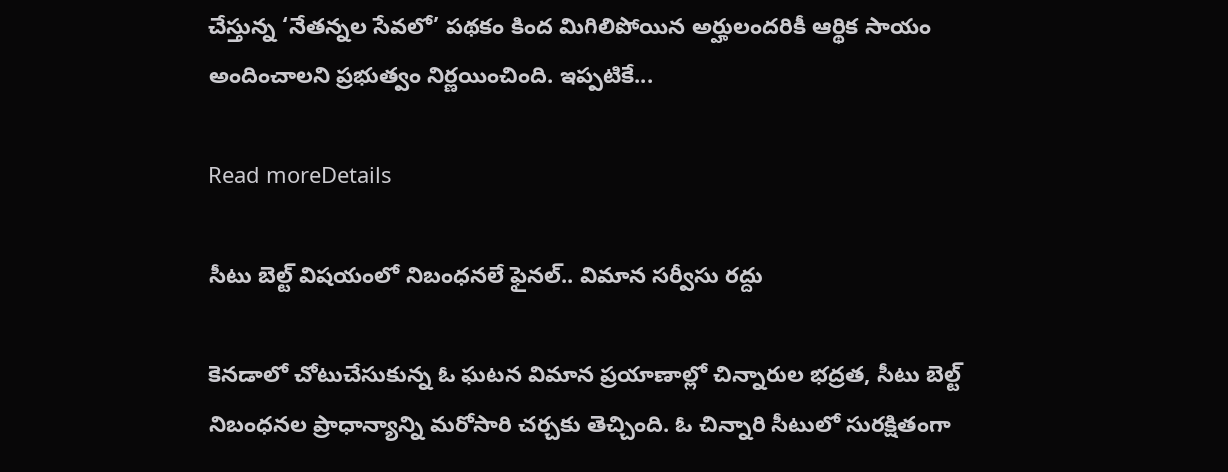చేస్తున్న ‘నేతన్నల సేవలో’ పథకం కింద మిగిలిపోయిన అర్హులందరికీ ఆర్థిక సాయం అందించాలని ప్రభుత్వం నిర్ణయించింది. ఇప్పటికే...

Read moreDetails

సీటు బెల్ట్‌ విషయంలో నిబంధనలే ఫైనల్‌.. విమాన సర్వీసు రద్దు

కెనడాలో చోటుచేసుకున్న ఓ ఘటన విమాన ప్రయాణాల్లో చిన్నారుల భద్రత, సీటు బెల్ట్‌ నిబంధనల ప్రాధాన్యాన్ని మరోసారి చర్చకు తెచ్చింది. ఓ చిన్నారి సీటులో సురక్షితంగా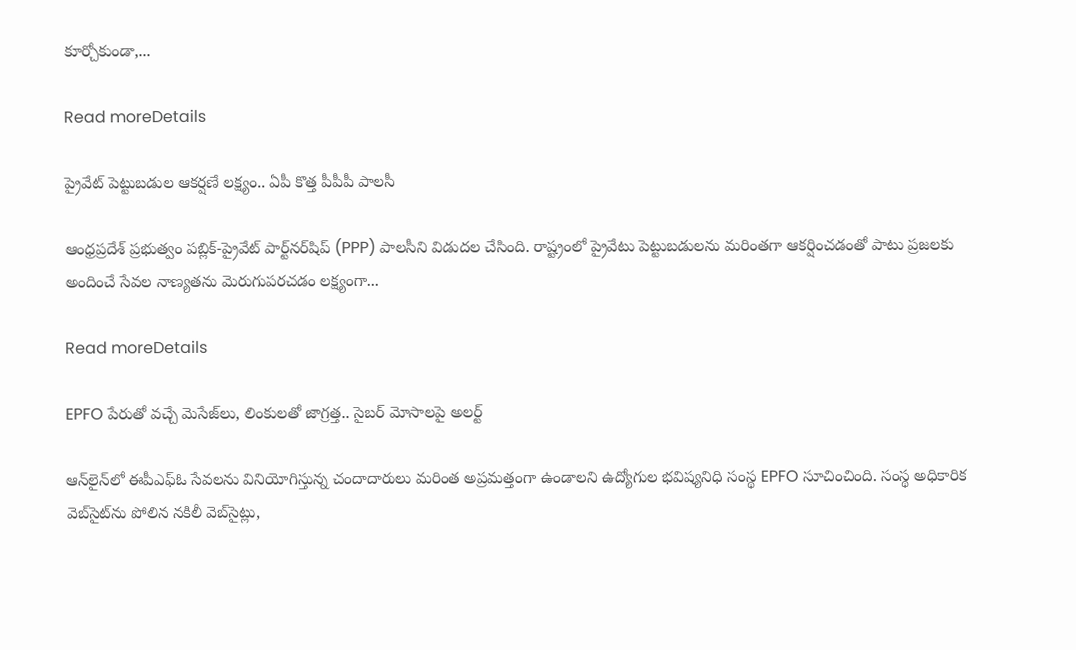కూర్చోకుండా,...

Read moreDetails

ప్రైవేట్‌ పెట్టుబడుల ఆకర్షణే లక్ష్యం.. ఏపీ కొత్త పీపీపీ పాలసీ

ఆంధ్రప్రదేశ్‌ ప్రభుత్వం పబ్లిక్‌-ప్రైవేట్‌ పార్ట్‌నర్‌షిప్‌ (PPP) పాలసీని విడుదల చేసింది. రాష్ట్రంలో ప్రైవేటు పెట్టుబడులను మరింతగా ఆకర్షించడంతో పాటు ప్రజలకు అందించే సేవల నాణ్యతను మెరుగుపరచడం లక్ష్యంగా...

Read moreDetails

EPFO పేరుతో వచ్చే మెసేజ్‌లు, లింకులతో జాగ్రత్త.. సైబర్‌ మోసాలపై అలర్ట్‌

ఆన్‌లైన్‌లో ఈపీఎఫ్‌ఓ సేవలను వినియోగిస్తున్న చందాదారులు మరింత అప్రమత్తంగా ఉండాలని ఉద్యోగుల భవిష్యనిధి సంస్థ EPFO సూచించింది. సంస్థ అధికారిక వెబ్‌సైట్‌ను పోలిన నకిలీ వెబ్‌సైట్లు,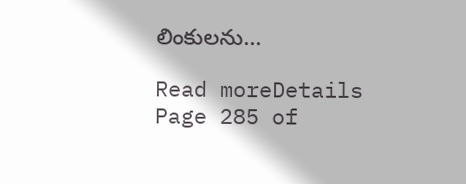లింకులను...

Read moreDetails
Page 285 of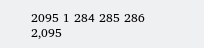2095 1 284 285 286 2,095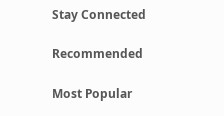Stay Connected

Recommended

Most Popular